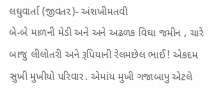લઘુવાર્તા (જીવતર)- અંશખીમતવી
બે-બે માળની મેડી અને અને અઢળક વિઘા જમીન , ચારે બાજુ લીલોતરી અને રૂપિયાની રેલમછેલ ભાઈ! એકદમ સુખી મુખીયો પરિવાર. એમાંય મુખી ગજાબાપુ એટલે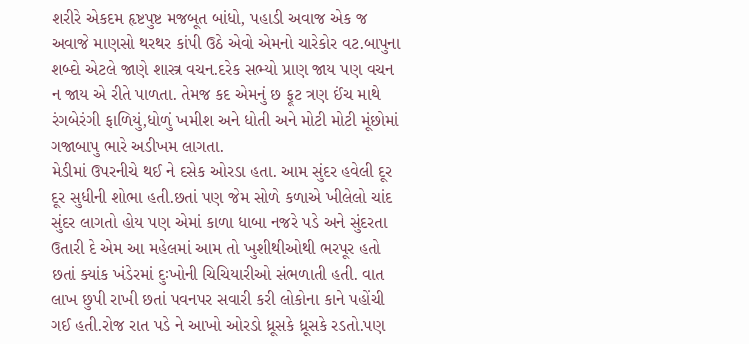શરીરે એકદમ હૃષ્ટપુષ્ટ મજબૂત બાંધો, પહાડી અવાજ એક જ અવાજે માણસો થરથર કાંપી ઉઠે એવો એમનો ચારેકોર વટ.બાપુના શબ્દો એટલે જાણે શાસ્ત્ર વચન.દરેક સભ્યો પ્રાણ જાય પણ વચન ન જાય એ રીતે પાળતા. તેમજ કદ એમનું છ ફૂટ ત્રણ ઈંચ માથે રંગબેરંગી ફાળિયું,ધોળું ખમીશ અને ધોતી અને મોટી મોટી મૂંછોમાં ગજાબાપુ ભારે અડીખમ લાગતા.
મેડીમાં ઉપરનીચે થઈ ને દસેક ઓરડા હતા. આમ સુંદર હવેલી દૂર દૂર સુધીની શોભા હતી.છતાં પણ જેમ સોળે કળાએ ખીલેલો ચાંદ સુંદર લાગતો હોય પણ એમાં કાળા ધાબા નજરે પડે અને સુંદરતા ઉતારી દે એમ આ મહેલમાં આમ તો ખુશીથીઓથી ભરપૂર હતો છતાં ક્યાંક ખંડેરમાં દુઃખોની ચિચિયારીઓ સંભળાતી હતી. વાત લાખ છુપી રાખી છતાં પવનપર સવારી કરી લોકોના કાને પહોંચી ગઈ હતી.રોજ રાત પડે ને આખો ઓરડો ધ્રૂસકે ધ્રૂસકે રડતો.પણ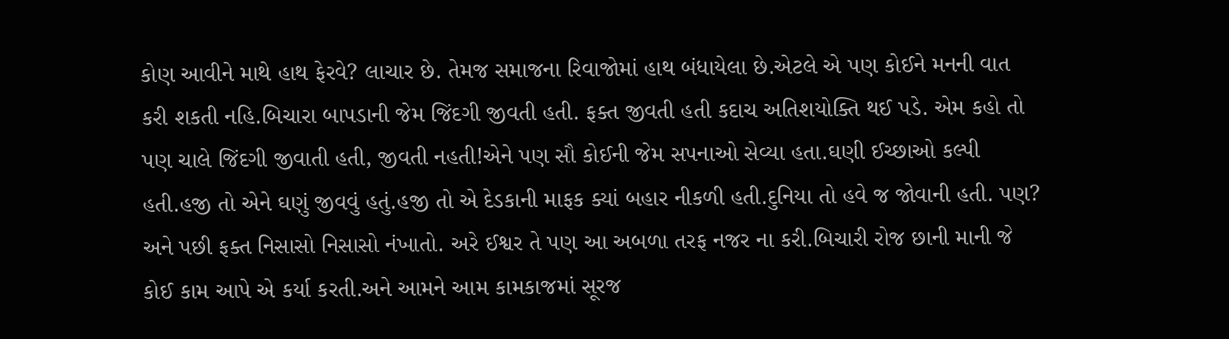કોણ આવીને માથે હાથ ફેરવે? લાચાર છે. તેમજ સમાજના રિવાજોમાં હાથ બંધાયેલા છે.એટલે એ પણ કોઈને મનની વાત કરી શકતી નહિ.બિચારા બાપડાની જેમ જિંદગી જીવતી હતી. ફક્ત જીવતી હતી કદાચ અતિશયોક્તિ થઈ પડે. એમ કહો તો પણ ચાલે જિંદગી જીવાતી હતી, જીવતી નહતી!એને પણ સૌ કોઈની જેમ સપનાઓ સેવ્યા હતા.ઘણી ઈચ્છાઓ કલ્પી હતી.હજી તો એને ઘણું જીવવું હતું.હજી તો એ દેડકાની માફક ક્યાં બહાર નીકળી હતી.દુનિયા તો હવે જ જોવાની હતી. પણ? અને પછી ફક્ત નિસાસો નિસાસો નંખાતો. અરે ઈશ્વર તે પણ આ અબળા તરફ નજર ના કરી.બિચારી રોજ છાની માની જે કોઈ કામ આપે એ કર્યા કરતી.અને આમને આમ કામકાજમાં સૂરજ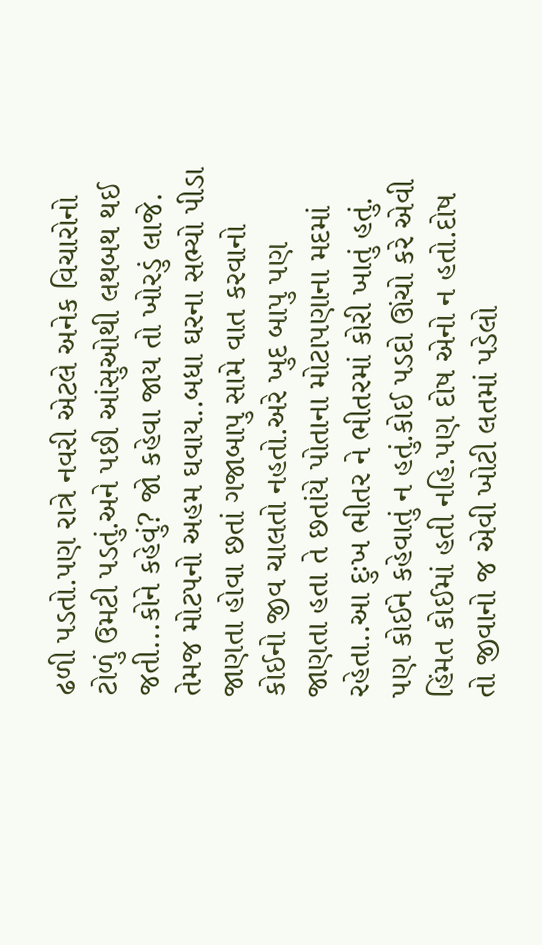ઢળી પડતો.પણ રાત્રે નવરી એટલે અનેક વિચારોનો ટોળું ઉમટી પડતું.અને પછી આંસુઓથી લથબથ થઈ જતી...કોને કહેવું? જો કહેવા જાય તો ખોરડું લાજે. તેમજ મોટપનો અહમ ઘવાય..બધા ઘરના સભ્યો પીડા જાણતા હોવા છતાં ગજાબાપુ સામે વાત કરવાનો કોઈનો જીવ ચાલતો નહતો.અરે ખુદ બાપુ પણ જાણતા હતા તે છતાંયે પોતાના મોટાપણાના મદમાં રહેતા..આ દુઃખ ભીતર ને ભીતરમાં કોરી ખાતું હતું. પણ કોઈને કહેવાતું ન હતું.કોઈ પડદો ઊંચો કરે એવી હિંમત કોઈમાં હતી નહિ.પણ દોષ એનો ન હતો.દોષ તો જીવાનો જ એવી ખોટી લતમાં પડેલો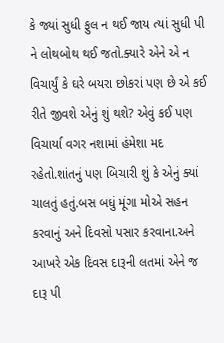કે જ્યાં સુધી ફુલ ન થઈ જાય ત્યાં સુધી પી ને લોથબોથ થઈ જતો.ક્યારે એને એ ન વિચાર્યું કે ઘરે બયરા છોકરાં પણ છે એ કઈ રીતે જીવશે એનું શું થશે? એવું કઈ પણ વિચાર્યા વગર નશામાં હંમેશા મદ રહેતો.શાંતનું પણ બિચારી શું કે એનું ક્યાં ચાલતું હતું.બસ બધું મૂંગા મોએ સહન કરવાનું અને દિવસો પસાર કરવાના.અને આખરે એક દિવસ દારૂની લતમાં એને જ દારૂ પી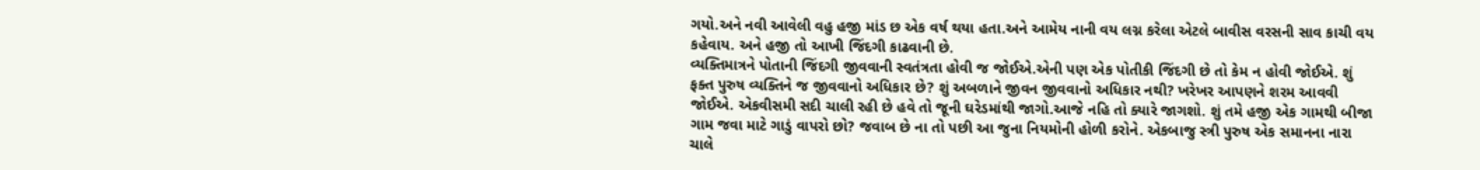ગયો.અને નવી આવેલી વહુ હજી માંડ છ એક વર્ષ થયા હતા.અને આમેય નાની વય લગ્ન કરેલા એટલે બાવીસ વરસની સાવ કાચી વય કહેવાય. અને હજી તો આખી જિંદગી કાઢવાની છે.
વ્યક્તિમાત્રને પોતાની જિંદગી જીવવાની સ્વતંત્રતા હોવી જ જોઈએ.એની પણ એક પોતીકી જિંદગી છે તો કેમ ન હોવી જોઈએ. શું ફક્ત પુરુષ વ્યક્તિને જ જીવવાનો અધિકાર છે? શું અબળાને જીવન જીવવાનો અધિકાર નથી? ખરેખર આપણને શરમ આવવી જોઈએ. એકવીસમી સદી ચાલી રહી છે હવે તો જૂની ઘરેડમાંથી જાગો.આજે નહિ તો ક્યારે જાગશો. શું તમે હજી એક ગામથી બીજા ગામ જવા માટે ગાડું વાપરો છો? જવાબ છે ના તો પછી આ જુના નિયમોની હોળી કરોને. એકબાજુ સ્ત્રી પુરુષ એક સમાનના નારા ચાલે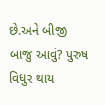છે.અને બીજી બાજુ આવું? પુરુષ વિધુર થાય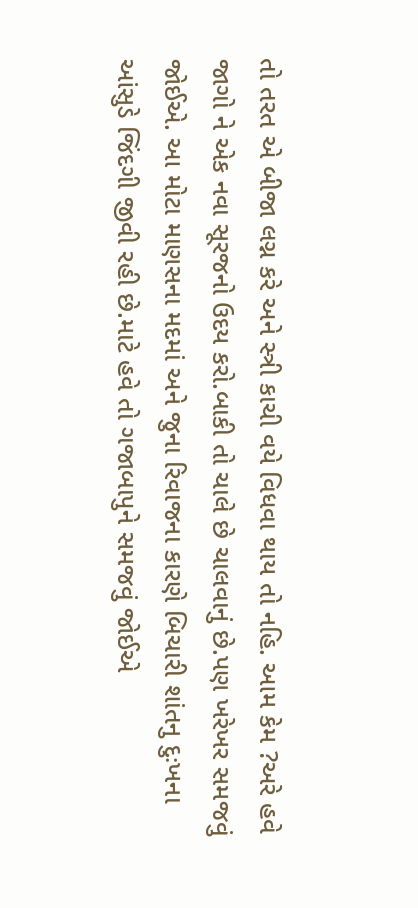તો તરત એ બીજા લગ્ન કરે અને સ્ત્રી કાચી વયે વિધવા થાય તો નહિ. આમ કેમ ?અરે હવે જાગો ને એક નવા સૂરજનો ઉદય કરો.બાકી તો ચાલે છે ચાલવાનું છે.પણ ખરેખર સમજવું જોઈએ. આ મોટા માણસના મદમાં અને જુના રિવાજના કારણે બિચારી શાંતનુ દુઃખના આંસુડે જિંદગી જીવી રહી છે.માટે હવે તો ગજાબાપુને સમજવું જોઈએ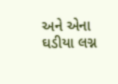અને એના ઘડીયા લગ્ન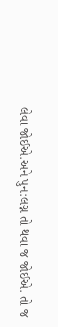લેવા જોઈએ.અને પુન:લગ્ન તો થવા જ જોઈએ. તો જ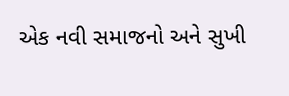એક નવી સમાજનો અને સુખી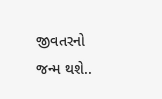જીવતરનો જન્મ થશે..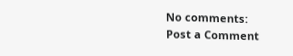No comments:
Post a Comment